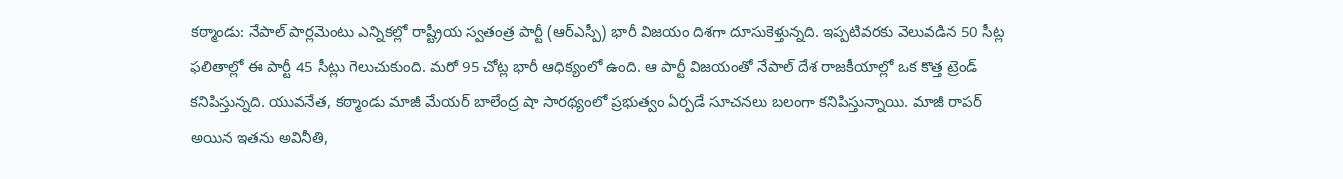కఠ్మాండు: నేపాల్ పార్లమెంటు ఎన్నికల్లో రాష్ట్రీయ స్వతంత్ర పార్టీ (ఆర్ఎస్పీ) భారీ విజయం దిశగా దూసుకెళ్తున్నది. ఇప్పటివరకు వెలువడిన 50 సీట్ల ఫలితాల్లో ఈ పార్టీ 45 సీట్లు గెలుచుకుంది. మరో 95 చోట్ల భారీ ఆధిక్యంలో ఉంది. ఆ పార్టీ విజయంతో నేపాల్ దేశ రాజకీయాల్లో ఒక కొత్త ట్రెండ్ కనిపిస్తున్నది. యువనేత, కఠ్మాండు మాజీ మేయర్ బాలేంద్ర షా సారథ్యంలో ప్రభుత్వం ఏర్పడే సూచనలు బలంగా కనిపిస్తున్నాయి. మాజీ రాపర్ అయిన ఇతను అవినీతి,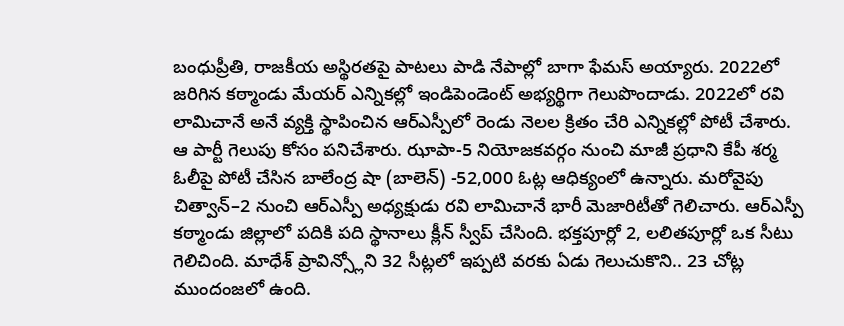బంధుప్రీతి, రాజకీయ అస్థిరతపై పాటలు పాడి నేపాల్లో బాగా ఫేమస్ అయ్యారు. 2022లో జరిగిన కఠ్మాండు మేయర్ ఎన్నికల్లో ఇండిపెండెంట్ అభ్యర్థిగా గెలుపొందాడు. 2022లో రవి లామిచానే అనే వ్యక్తి స్థాపించిన ఆర్ఎస్పీలో రెండు నెలల క్రితం చేరి ఎన్నికల్లో పోటీ చేశారు.
ఆ పార్టీ గెలుపు కోసం పనిచేశారు. ఝాపా-5 నియోజకవర్గం నుంచి మాజీ ప్రధాని కేపీ శర్మ ఓలీపై పోటీ చేసిన బాలేంద్ర షా (బాలెన్) -52,000 ఓట్ల ఆధిక్యంలో ఉన్నారు. మరోవైపు చిత్వాన్–2 నుంచి ఆర్ఎస్పీ అధ్యక్షుడు రవి లామిచానే భారీ మెజారిటీతో గెలిచారు. ఆర్ఎస్పీ కఠ్మాండు జిల్లాలో పదికి పది స్థానాలు క్లీన్ స్వీప్ చేసింది. భక్తపూర్లో 2, లలితపూర్లో ఒక సీటు గెలిచింది. మాధేశ్ ప్రావిన్స్లోని 32 సీట్లలో ఇప్పటి వరకు ఏడు గెలుచుకొని.. 23 చోట్ల ముందంజలో ఉంది.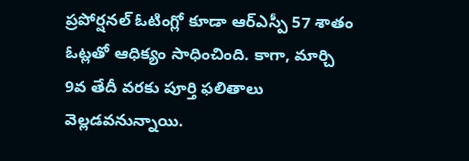ప్రపోర్షనల్ ఓటింగ్లో కూడా ఆర్ఎస్పీ 57 శాతం ఓట్లతో ఆధిక్యం సాధించింది. కాగా, మార్చి 9వ తేదీ వరకు పూర్తి ఫలితాలు వెల్లడవనున్నాయి.